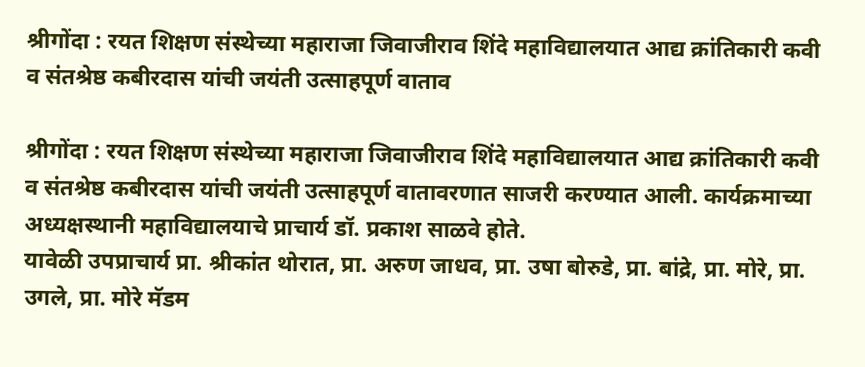श्रीगोंदा : रयत शिक्षण संस्थेच्या महाराजा जिवाजीराव शिंदे महाविद्यालयात आद्य क्रांतिकारी कवी व संतश्रेष्ठ कबीरदास यांची जयंती उत्साहपूर्ण वाताव

श्रीगोंदा : रयत शिक्षण संस्थेच्या महाराजा जिवाजीराव शिंदे महाविद्यालयात आद्य क्रांतिकारी कवी व संतश्रेष्ठ कबीरदास यांची जयंती उत्साहपूर्ण वातावरणात साजरी करण्यात आली. कार्यक्रमाच्या अध्यक्षस्थानी महाविद्यालयाचे प्राचार्य डॉ. प्रकाश साळवे होते.
यावेळी उपप्राचार्य प्रा. श्रीकांत थोरात, प्रा. अरुण जाधव, प्रा. उषा बोरुडे, प्रा. बांद्रे, प्रा. मोरे, प्रा. उगले, प्रा. मोरे मॅडम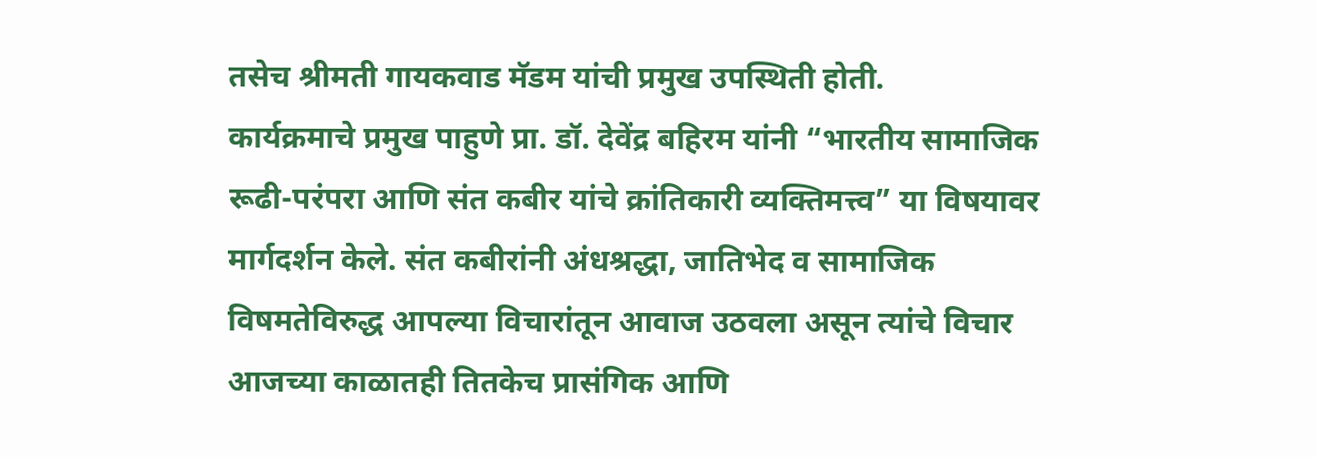तसेच श्रीमती गायकवाड मॅडम यांची प्रमुख उपस्थिती होती.
कार्यक्रमाचे प्रमुख पाहुणे प्रा. डॉ. देवेंद्र बहिरम यांनी “भारतीय सामाजिक रूढी-परंपरा आणि संत कबीर यांचे क्रांतिकारी व्यक्तिमत्त्व” या विषयावर मार्गदर्शन केले. संत कबीरांनी अंधश्रद्धा, जातिभेद व सामाजिक विषमतेविरुद्ध आपल्या विचारांतून आवाज उठवला असून त्यांचे विचार आजच्या काळातही तितकेच प्रासंगिक आणि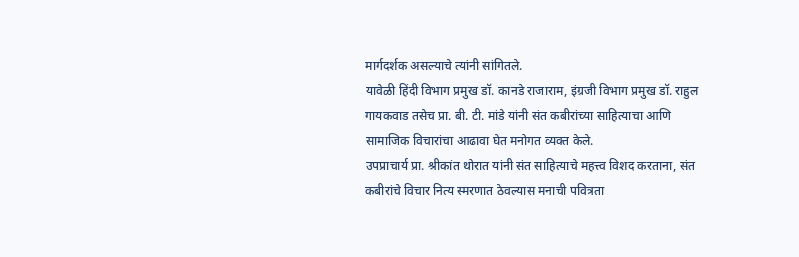मार्गदर्शक असल्याचे त्यांनी सांगितले.
यावेळी हिंदी विभाग प्रमुख डॉ. कानडे राजाराम, इंग्रजी विभाग प्रमुख डॉ. राहुल गायकवाड तसेच प्रा. बी. टी. मांडे यांनी संत कबीरांच्या साहित्याचा आणि सामाजिक विचारांचा आढावा घेत मनोगत व्यक्त केले.
उपप्राचार्य प्रा. श्रीकांत थोरात यांनी संत साहित्याचे महत्त्व विशद करताना, संत कबीरांचे विचार नित्य स्मरणात ठेवल्यास मनाची पवित्रता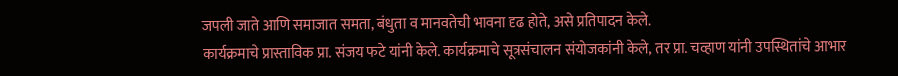जपली जाते आणि समाजात समता, बंधुता व मानवतेची भावना दृढ होते, असे प्रतिपादन केले.
कार्यक्रमाचे प्रास्ताविक प्रा. संजय फटे यांनी केले. कार्यक्रमाचे सूत्रसंचालन संयोजकांनी केले, तर प्रा. चव्हाण यांनी उपस्थितांचे आभार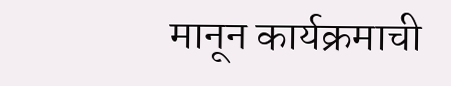मानून कार्यक्रमाची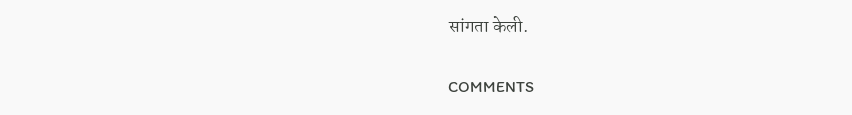सांगता केली.

COMMENTS